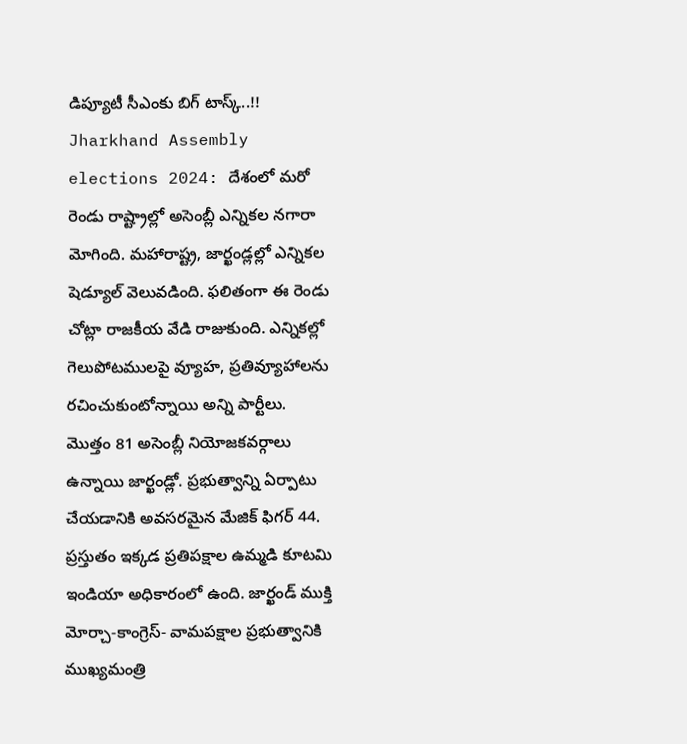డిప్యూటీ సీఎంకు బిగ్ టాస్క్..!!
Jharkhand Assembly elections 2024: దేశంలో మరో రెండు రాష్ట్రాల్లో అసెంబ్లీ ఎన్నికల నగారా మోగింది. మహారాష్ట్ర, జార్ఖండ్లల్లో ఎన్నికల షెడ్యూల్ వెలువడింది. ఫలితంగా ఈ రెండు చోట్లా రాజకీయ వేడి రాజుకుంది. ఎన్నికల్లో గెలుపోటములపై వ్యూహ, ప్రతివ్యూహాలను రచించుకుంటోన్నాయి అన్ని పార్టీలు.
మొత్తం 81 అసెంబ్లీ నియోజకవర్గాలు ఉన్నాయి జార్ఖండ్లో. ప్రభుత్వాన్ని ఏర్పాటు చేయడానికి అవసరమైన మేజిక్ ఫిగర్ 44. ప్రస్తుతం ఇక్కడ ప్రతిపక్షాల ఉమ్మడి కూటమి ఇండియా అధికారంలో ఉంది. జార్ఖండ్ ముక్తి మోర్చా-కాంగ్రెస్- వామపక్షాల ప్రభుత్వానికి ముఖ్యమంత్రి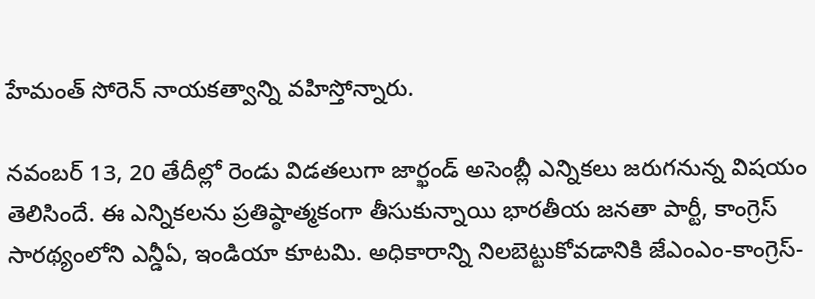హేమంత్ సోరెన్ నాయకత్వాన్ని వహిస్తోన్నారు.

నవంబర్ 13, 20 తేదీల్లో రెండు విడతలుగా జార్ఖండ్ అసెంబ్లీ ఎన్నికలు జరుగనున్న విషయం తెలిసిందే. ఈ ఎన్నికలను ప్రతిష్ఠాత్మకంగా తీసుకున్నాయి భారతీయ జనతా పార్టీ, కాంగ్రెస్ సారథ్యంలోని ఎన్డీఏ, ఇండియా కూటమి. అధికారాన్ని నిలబెట్టుకోవడానికి జేఎంఎం-కాంగ్రెస్-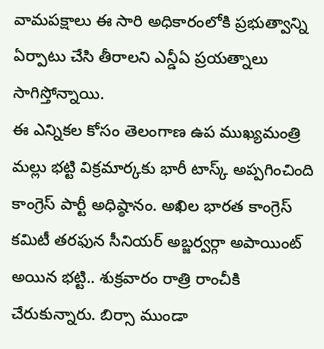వామపక్షాలు ఈ సారి అధికారంలోకి ప్రభుత్వాన్ని ఏర్పాటు చేసి తీరాలని ఎన్డీఏ ప్రయత్నాలు సాగిస్తోన్నాయి.
ఈ ఎన్నికల కోసం తెలంగాణ ఉప ముఖ్యమంత్రి మల్లు భట్టి విక్రమార్కకు భారీ టాస్క్ అప్పగించింది కాంగ్రెస్ పార్టీ అధిష్ఠానం. అఖిల భారత కాంగ్రెస్ కమిటీ తరఫున సీనియర్ అబ్జర్వర్గా అపాయింట్ అయిన భట్టి.. శుక్రవారం రాత్రి రాంచీకి చేరుకున్నారు. బిర్సా ముండా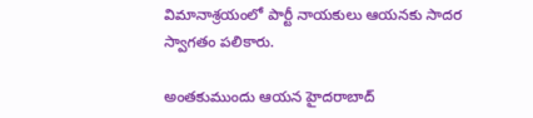విమానాశ్రయంలో పార్టీ నాయకులు ఆయనకు సాదర స్వాగతం పలికారు.

అంతకుముందు ఆయన హైదరాబాద్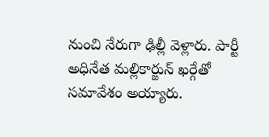నుంచి నేరుగా ఢిల్లీ వెళ్లారు. పార్టీ అధినేత మల్లికార్జున్ ఖర్గేతో సమావేశం అయ్యారు.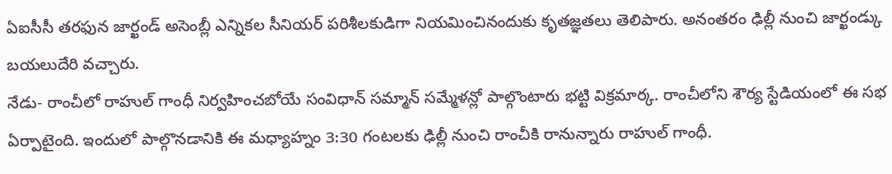ఏఐసీసీ తరఫున జార్ఖండ్ అసెంబ్లీ ఎన్నికల సీనియర్ పరిశీలకుడిగా నియమించినందుకు కృతజ్ఞతలు తెలిపారు. అనంతరం ఢిల్లీ నుంచి జార్ఖండ్కు బయలుదేరి వచ్చారు.
నేడు- రాంచీలో రాహుల్ గాంధీ నిర్వహించబోయే సంవిధాన్ సమ్మాన్ సమ్మేళన్లో పాల్గొంటారు భట్టి విక్రమార్క. రాంచీలోని శౌర్య స్టేడియంలో ఈ సభ ఏర్పాటైంది. ఇందులో పాల్గొనడానికి ఈ మధ్యాహ్నం 3:30 గంటలకు ఢిల్లీ నుంచి రాంచీకి రానున్నారు రాహుల్ గాంధీ.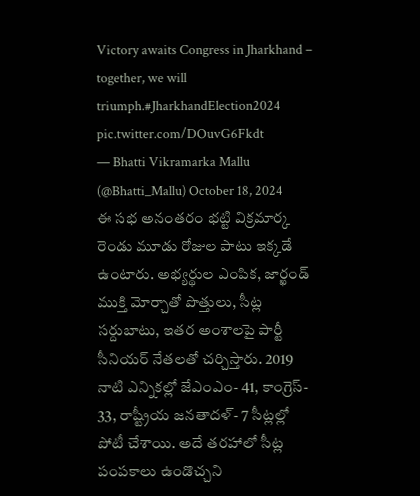Victory awaits Congress in Jharkhand – together, we will triumph.#JharkhandElection2024 pic.twitter.com/DOuvG6Fkdt
— Bhatti Vikramarka Mallu (@Bhatti_Mallu) October 18, 2024
ఈ సభ అనంతరం భట్టి విక్రమార్క రెండు మూడు రోజుల పాటు ఇక్కడే ఉంటారు. అభ్యర్థుల ఎంపిక, జార్ఖండ్ ముక్తి మోర్చాతో పొత్తులు, సీట్ల సర్దుబాటు, ఇతర అంశాలపై పార్టీ సీనియర్ నేతలతో చర్చిస్తారు. 2019 నాటి ఎన్నికల్లో జేఎంఎం- 41, కాంగ్రెస్- 33, రాష్ట్రీయ జనతాదళ్- 7 సీట్లల్లో పోటీ చేశాయి. అదే తరహాలో సీట్ల పంపకాలు ఉండొచ్చని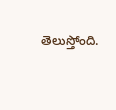తెలుస్తోంది.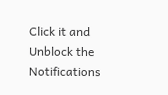Click it and Unblock the Notifications